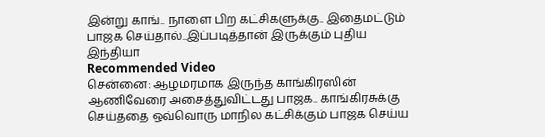இன்று காங்.. நாளை பிற கட்சிகளுக்கு.. இதைமட்டும் பாஜக செய்தால்..இப்படித்தான் இருக்கும் புதிய இந்தியா
Recommended Video
சென்னை: ஆழமரமாக இருந்த காங்கிரஸின் ஆணிவேரை அசைத்துவிட்டது பாஜக.. காங்கிரசுக்கு செய்ததை ஒவ்வொரு மாநில கட்சிக்கும் பாஜக செய்ய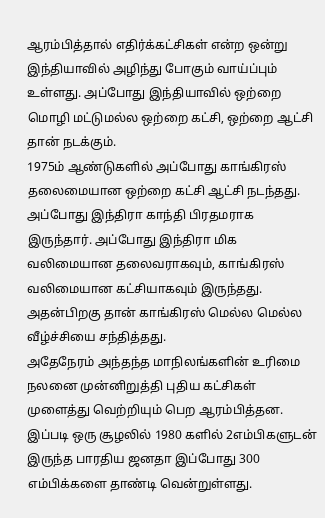ஆரம்பித்தால் எதிர்க்கட்சிகள் என்ற ஒன்று இந்தியாவில் அழிந்து போகும் வாய்ப்பும் உள்ளது. அப்போது இந்தியாவில் ஒற்றை மொழி மட்டுமல்ல ஒற்றை கட்சி, ஒற்றை ஆட்சி தான் நடக்கும்.
1975ம் ஆண்டுகளில் அப்போது காங்கிரஸ் தலைமையான ஒற்றை கட்சி ஆட்சி நடந்தது. அப்போது இந்திரா காந்தி பிரதமராக இருந்தார். அப்போது இந்திரா மிக வலிமையான தலைவராகவும், காங்கிரஸ் வலிமையான கட்சியாகவும் இருந்தது. அதன்பிறகு தான் காங்கிரஸ் மெல்ல மெல்ல வீழ்ச்சியை சந்தித்தது.
அதேநேரம் அந்தந்த மாநிலங்களின் உரிமை நலனை முன்னிறுத்தி புதிய கட்சிகள் முளைத்து வெற்றியும் பெற ஆரம்பித்தன. இப்படி ஒரு சூழலில் 1980 களில் 2எம்பிகளுடன் இருந்த பாரதிய ஜனதா இப்போது 300 எம்பிக்களை தாண்டி வென்றுள்ளது.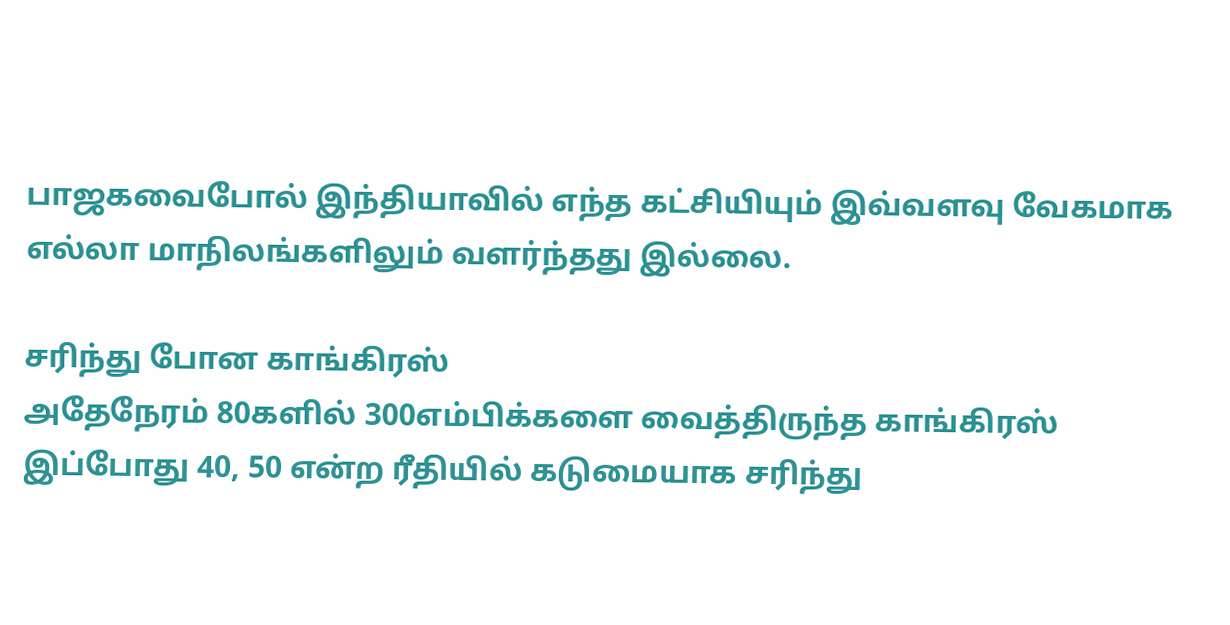பாஜகவைபோல் இந்தியாவில் எந்த கட்சியியும் இவ்வளவு வேகமாக எல்லா மாநிலங்களிலும் வளர்ந்தது இல்லை.

சரிந்து போன காங்கிரஸ்
அதேநேரம் 80களில் 300எம்பிக்களை வைத்திருந்த காங்கிரஸ் இப்போது 40, 50 என்ற ரீதியில் கடுமையாக சரிந்து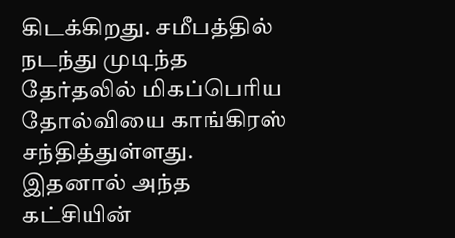கிடக்கிறது. சமீபத்தில் நடந்து முடிந்த தேர்தலில் மிகப்பெரிய தோல்வியை காங்கிரஸ் சந்தித்துள்ளது. இதனால் அந்த கட்சியின்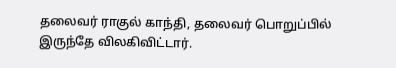தலைவர் ராகுல் காந்தி, தலைவர் பொறுப்பில் இருந்தே விலகிவிட்டார்.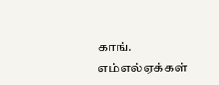காங். எம்எல்ஏக்கள்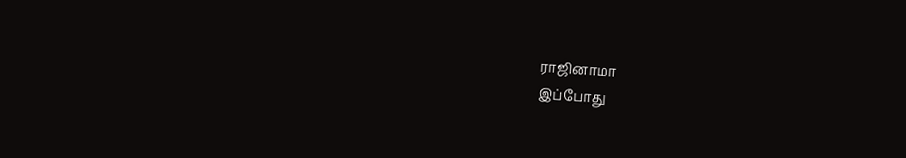ராஜினாமா
இப்போது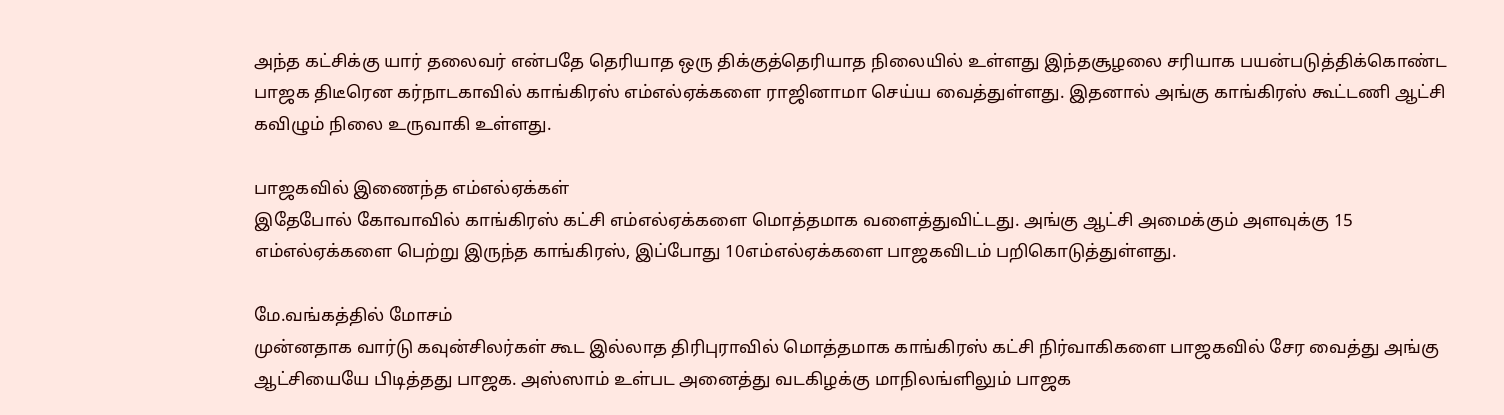அந்த கட்சிக்கு யார் தலைவர் என்பதே தெரியாத ஒரு திக்குத்தெரியாத நிலையில் உள்ளது இந்தசூழலை சரியாக பயன்படுத்திக்கொண்ட பாஜக திடீரென கர்நாடகாவில் காங்கிரஸ் எம்எல்ஏக்களை ராஜினாமா செய்ய வைத்துள்ளது. இதனால் அங்கு காங்கிரஸ் கூட்டணி ஆட்சி கவிழும் நிலை உருவாகி உள்ளது.

பாஜகவில் இணைந்த எம்எல்ஏக்கள்
இதேபோல் கோவாவில் காங்கிரஸ் கட்சி எம்எல்ஏக்களை மொத்தமாக வளைத்துவிட்டது. அங்கு ஆட்சி அமைக்கும் அளவுக்கு 15 எம்எல்ஏக்களை பெற்று இருந்த காங்கிரஸ், இப்போது 10எம்எல்ஏக்களை பாஜகவிடம் பறிகொடுத்துள்ளது.

மே.வங்கத்தில் மோசம்
முன்னதாக வார்டு கவுன்சிலர்கள் கூட இல்லாத திரிபுராவில் மொத்தமாக காங்கிரஸ் கட்சி நிர்வாகிகளை பாஜகவில் சேர வைத்து அங்கு ஆட்சியையே பிடித்தது பாஜக. அஸ்ஸாம் உள்பட அனைத்து வடகிழக்கு மாநிலங்ளிலும் பாஜக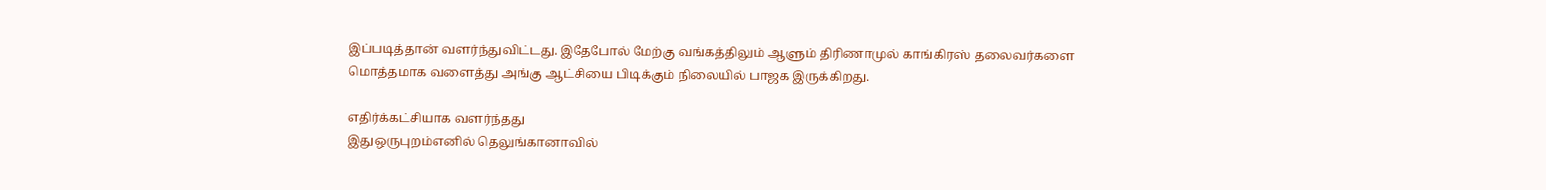இப்படித்தான் வளர்ந்துவிட்டது. இதேபோல் மேற்கு வங்கத்திலும் ஆளும் திரிணாமுல் காங்கிரஸ் தலைவர்களை மொத்தமாக வளைத்து அங்கு ஆட்சியை பிடிக்கும் நிலையில் பாஜக இருக்கிறது.

எதிர்க்கட்சியாக வளர்ந்தது
இதுஒருபுறம்எனில் தெலுங்கானாவில்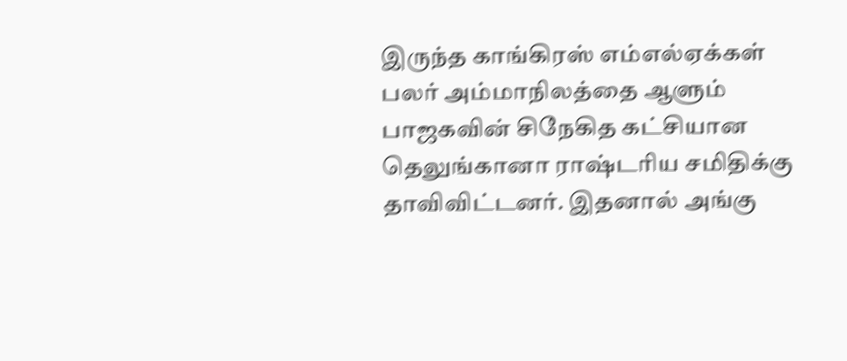இருந்த காங்கிரஸ் எம்எல்ஏக்கள் பலர் அம்மாநிலத்தை ஆளும் பாஜகவின் சிநேகித கட்சியான தெலுங்கானா ராஷ்டரிய சமிதிக்கு தாவிவிட்டனர். இதனால் அங்கு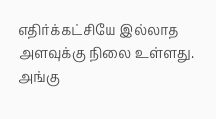எதிர்க்கட்சியே இல்லாத அளவுக்கு நிலை உள்ளது. அங்கு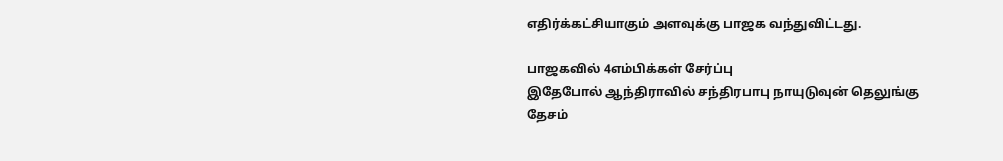எதிர்க்கட்சியாகும் அளவுக்கு பாஜக வந்துவிட்டது.

பாஜகவில் 4எம்பிக்கள் சேர்ப்பு
இதேபோல் ஆந்திராவில் சந்திரபாபு நாயுடுவுன் தெலுங்கு தேசம்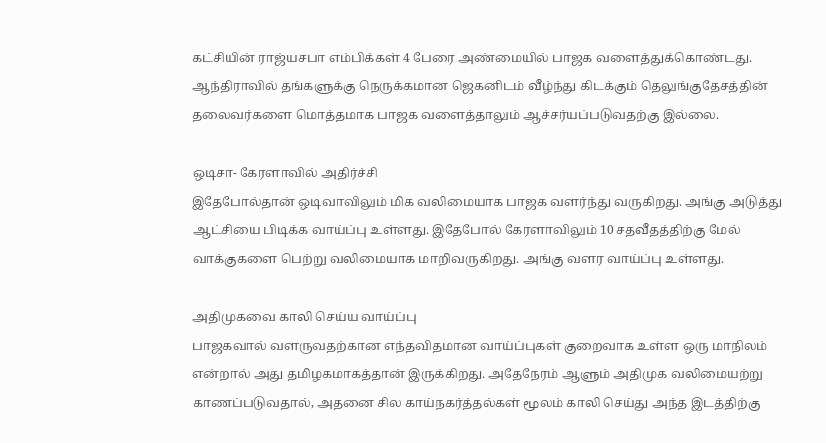கட்சியின் ராஜ்யசபா எம்பிக்கள் 4 பேரை அண்மையில் பாஜக வளைத்துக்கொண்டது. ஆந்திராவில் தங்களுக்கு நெருக்கமான ஜெகனிடம் வீழ்ந்து கிடக்கும் தெலுங்குதேசத்தின் தலைவர்களை மொத்தமாக பாஜக வளைத்தாலும் ஆச்சர்யப்படுவதற்கு இல்லை.

ஒடிசா- கேரளாவில் அதிர்ச்சி
இதேபோல்தான் ஒடிவாவிலும் மிக வலிமையாக பாஜக வளர்ந்து வருகிறது. அங்கு அடுத்து ஆட்சியை பிடிக்க வாய்ப்பு உள்ளது. இதேபோல் கேரளாவிலும் 10 சதவீதத்திற்கு மேல் வாக்குகளை பெற்று வலிமையாக மாறிவருகிறது. அங்கு வளர வாய்ப்பு உள்ளது.

அதிமுகவை காலி செய்ய வாய்ப்பு
பாஜகவால் வளருவதற்கான எந்தவிதமான வாய்ப்புகள் குறைவாக உள்ள ஒரு மாநிலம் என்றால் அது தமிழகமாகத்தான் இருக்கிறது. அதேநேரம் ஆளும் அதிமுக வலிமையற்று காணப்படுவதால், அதனை சில காய்நகர்த்தல்கள் மூலம் காலி செய்து அந்த இடத்திற்கு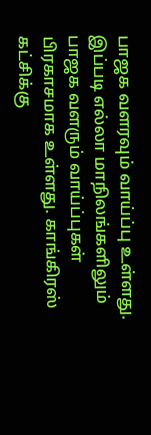பாஜக வளரவும் வாய்ப்பு உள்ளது. இப்படி எல்லா மாநிலங்களிலும் பாஜக வளரும் வாய்ப்புகள் பிரகாசமாக உள்ளது. காங்கிரஸ் கட்சிக்கு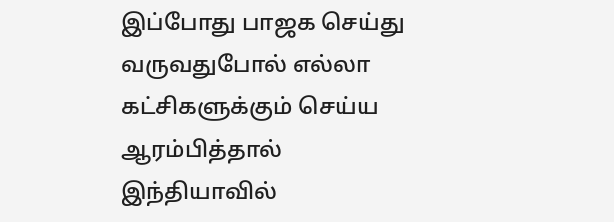இப்போது பாஜக செய்து வருவதுபோல் எல்லா கட்சிகளுக்கும் செய்ய ஆரம்பித்தால் இந்தியாவில்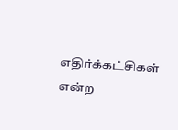எதிர்க்கட்சிகள் என்ற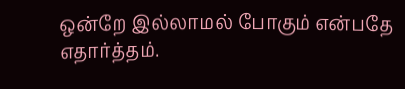ஒன்றே இல்லாமல் போகும் என்பதே எதார்த்தம்.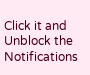Click it and Unblock the Notifications